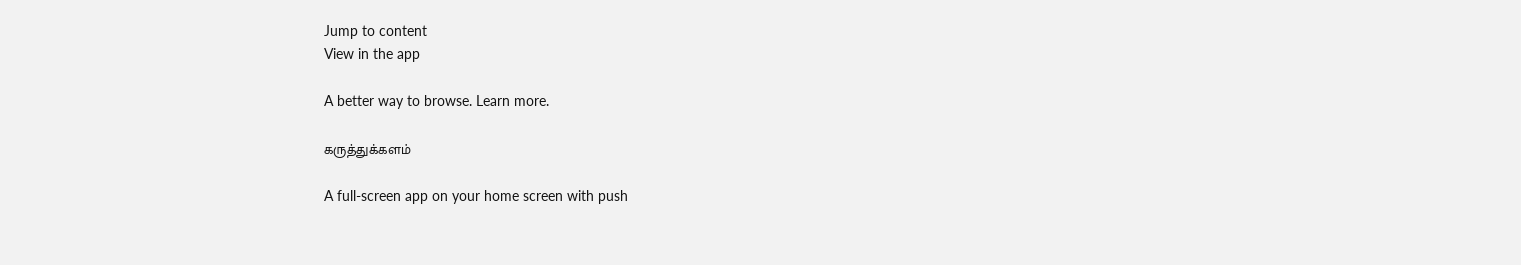Jump to content
View in the app

A better way to browse. Learn more.

கருத்துக்களம்

A full-screen app on your home screen with push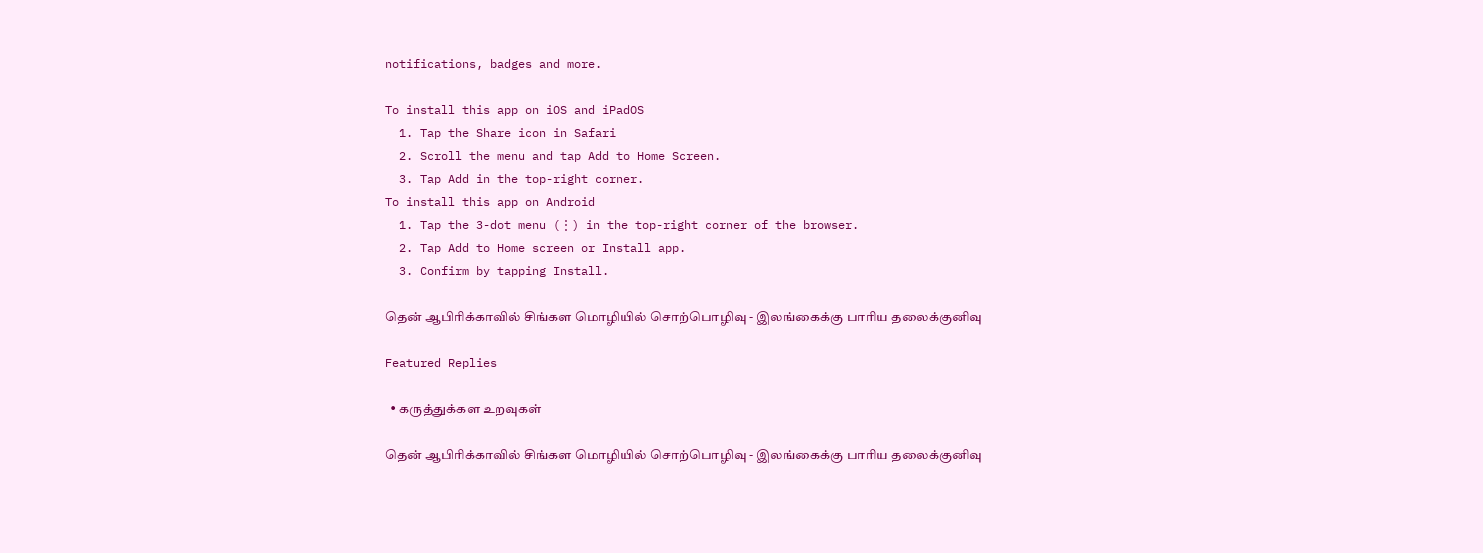notifications, badges and more.

To install this app on iOS and iPadOS
  1. Tap the Share icon in Safari
  2. Scroll the menu and tap Add to Home Screen.
  3. Tap Add in the top-right corner.
To install this app on Android
  1. Tap the 3-dot menu (⋮) in the top-right corner of the browser.
  2. Tap Add to Home screen or Install app.
  3. Confirm by tapping Install.

தென் ஆபிரிக்காவில் சிங்கள மொழியில் சொற்பொழிவு - இலங்கைக்கு பாரிய தலைக்குனிவு

Featured Replies

  • கருத்துக்கள உறவுகள்

தென் ஆபிரிக்காவில் சிங்கள மொழியில் சொற்பொழிவு - இலங்கைக்கு பாரிய தலைக்குனிவு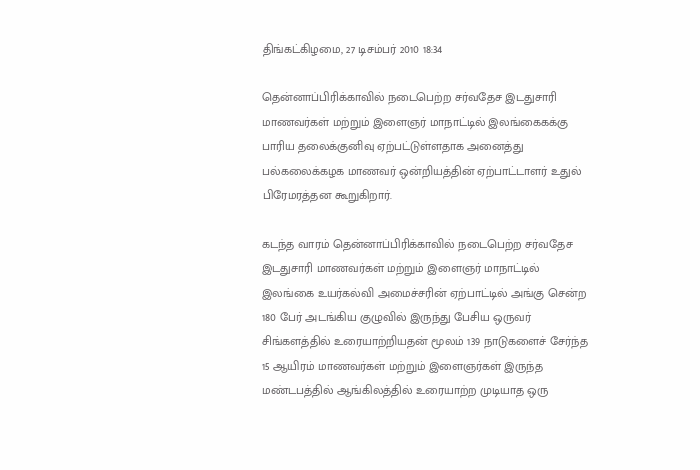திங்கட்கிழமை, 27 டிசம்பர் 2010 18:34

தென்னாப்பிரிக்காவில் நடைபெற்ற சர்வதேச இடதுசாரி மாணவர்கள் மற்றும் இளைஞர் மாநாட்டில் இலங்கைகக்கு பாரிய தலைக்குனிவு ஏற்பட்டுள்ளதாக அனைத்து பல்கலைக்கழக மாணவர் ஒன்றியத்தின் ஏற்பாட்டாளர் உதுல் பிரேமரத்தன கூறுகிறார்.

கடந்த வாரம் தென்னாப்பிரிக்காவில் நடைபெற்ற சர்வதேச இடதுசாரி மாணவர்கள் மற்றும் இளைஞர் மாநாட்டில் இலங்கை உயர்கல்வி அமைச்சரின் ஏற்பாட்டில் அங்கு சென்ற 180 பேர் அடங்கிய குழுவில் இருந்து பேசிய ஒருவர் சிங்களத்தில் உரையாற்றியதன் மூலம் 139 நாடுகளைச் சேர்ந்த 15 ஆயிரம் மாணவர்கள் மற்றும் இளைஞர்கள் இருந்த மண்டபத்தில் ஆங்கிலத்தில் உரையாற்ற முடியாத ஒரு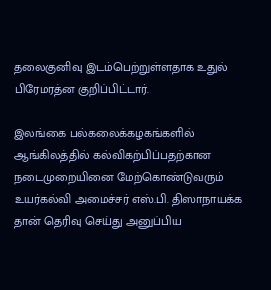தலைகுனிவு இடம்பெற்றுள்ளதாக உதுல் பிரேமரத்ன குறிப்பிட்டார்.

இலங்கை பல்கலைக்கழகங்களில் ஆங்கிலத்தில் கல்விகற்பிப்பதற்கான நடைமுறையினை மேற்கொண்டுவரும் உயர்கல்வி அமைச்சர் எஸ்.பி. திஸாநாயக்க தான் தெரிவு செய்து அனுப்பிய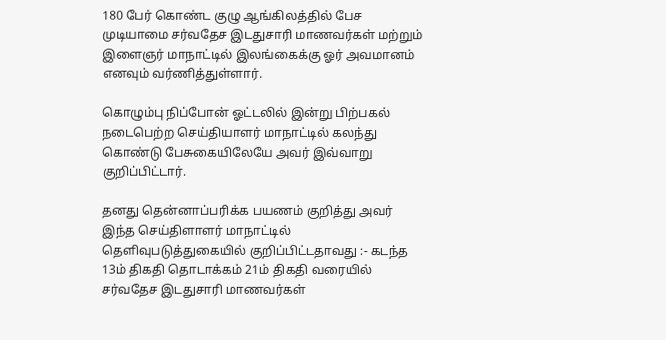180 பேர் கொண்ட குழு ஆங்கிலத்தில் பேச முடியாமை சர்வதேச இடதுசாரி மாணவர்கள் மற்றும் இளைஞர் மாநாட்டில் இலங்கைக்கு ஓர் அவமானம் எனவும் வர்ணித்துள்ளார்.

கொழும்பு நிப்போன் ஓட்டலில் இன்று பிற்பகல் நடைபெற்ற செய்தியாளர் மாநாட்டில் கலந்து கொண்டு பேசுகையிலேயே அவர் இவ்வாறு குறிப்பிட்டார்.

தனது தென்னாப்பரிக்க பயணம் குறித்து அவர் இந்த செய்திளாளர் மாநாட்டில் தெளிவுபடுத்துகையில் குறிப்பிட்டதாவது :- கடந்த 13ம் திகதி தொடாக்கம் 21ம் திகதி வரையில் சர்வதேச இடதுசாரி மாணவர்கள்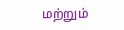மற்றும்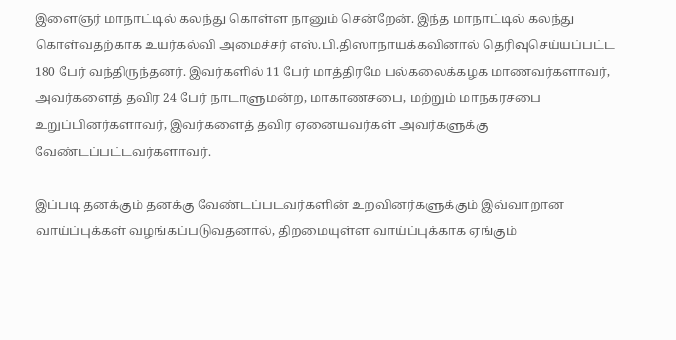இளைஞர் மாநாட்டில் கலந்து கொள்ள நானும் சென்றேன். இந்த மாநாட்டில் கலந்து கொள்வதற்காக உயர்கல்வி அமைச்சர் எஸ்.பி.திஸாநாயக்கவினால் தெரிவுசெய்யப்பட்ட 180 பேர் வந்திருந்தனர். இவர்களில் 11 பேர் மாத்திரமே பல்கலைக்கழக மாணவர்களாவர், அவர்களைத் தவிர 24 பேர் நாடாளுமன்ற, மாகாணசபை, மற்றும் மாநகரசபை உறுப்பினர்களாவர், இவர்களைத் தவிர ஏனையவர்கள் அவர்களுக்கு வேண்டப்பட்டவர்களாவர்.

இப்படி தனக்கும் தனக்கு வேண்டப்படவர்களின் உறவினர்களுக்கும் இவ்வாறான வாய்ப்புக்கள் வழங்கப்படுவதனால், திறமையுள்ள வாய்ப்புக்காக ஏங்கும்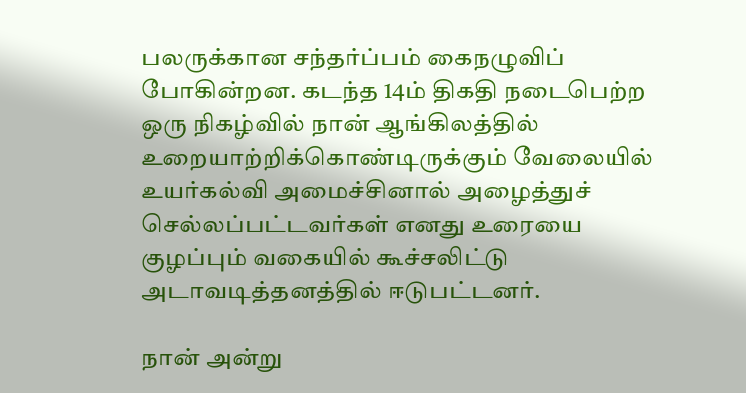பலருக்கான சந்தர்ப்பம் கைநழுவிப் போகின்றன. கடந்த 14ம் திகதி நடைபெற்ற ஒரு நிகழ்வில் நான் ஆங்கிலத்தில் உறையாற்றிக்கொண்டிருக்கும் வேலையில் உயர்கல்வி அமைச்சினால் அழைத்துச் செல்லப்பட்டவர்கள் எனது உரையை குழப்பும் வகையில் கூச்சலிட்டு அடாவடித்தனத்தில் ஈடுபட்டனர்.

நான் அன்று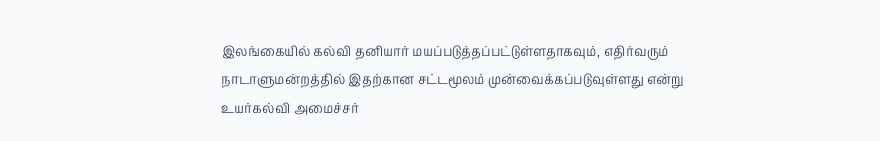இலங்கையில் கல்வி தனியார் மயப்படுத்தப்பட்டுள்ளதாகவும், எதிர்வரும் நாடாளுமன்றத்தில் இதற்கான சட்டமூலம் முன்வைக்கப்படுவுள்ளது என்று உயர்கல்வி அமைச்சர்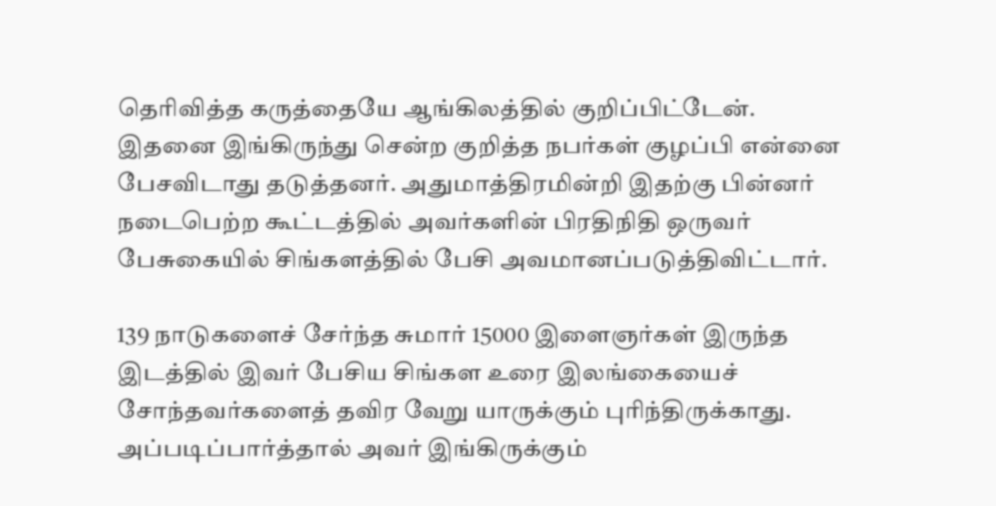தெரிவித்த கருத்தையே ஆங்கிலத்தில் குறிப்பிட்டேன். இதனை இங்கிருந்து சென்ற குறித்த நபர்கள் குழப்பி என்னை பேசவிடாது தடுத்தனர். அதுமாத்திரமின்றி இதற்கு பின்னர் நடைபெற்ற கூட்டத்தில் அவர்களின் பிரதிநிதி ஒருவர் பேசுகையில் சிங்களத்தில் பேசி அவமானப்படுத்திவிட்டார்.

139 நாடுகளைச் சேர்ந்த சுமார் 15000 இளைஞர்கள் இருந்த இடத்தில் இவர் பேசிய சிங்கள உரை இலங்கையைச் சோந்தவர்களைத் தவிர வேறு யாருக்கும் புரிந்திருக்காது. அப்படிப்பார்த்தால் அவர் இங்கிருக்கும்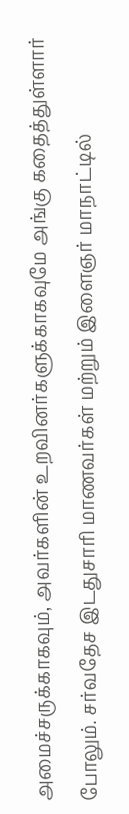அமைச்சருக்காகவும், அவர்களின் உறவினர்களுக்காகவுமே அங்கு கதைத்துள்ளார் போலும். சர்வதேச இடதுசாரி மாணவர்கள் மற்றும் இளைஞர் மாநாட்டில்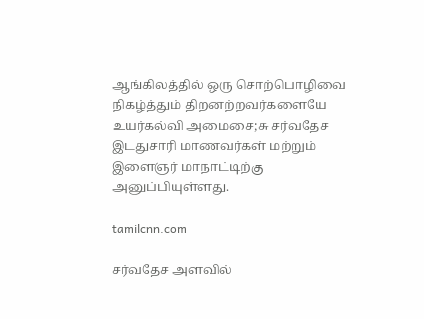ஆங்கிலத்தில் ஒரு சொற்பொழிவை நிகழ்த்தும் திறனற்றவர்களையே உயர்கல்வி அமைசை;சு சர்வதேச இடதுசாரி மாணவர்கள் மற்றும் இளைஞர் மாநாட்டிற்கு அனுப்பியுள்ளது.

tamilcnn.com

சர்வதேச அளவில்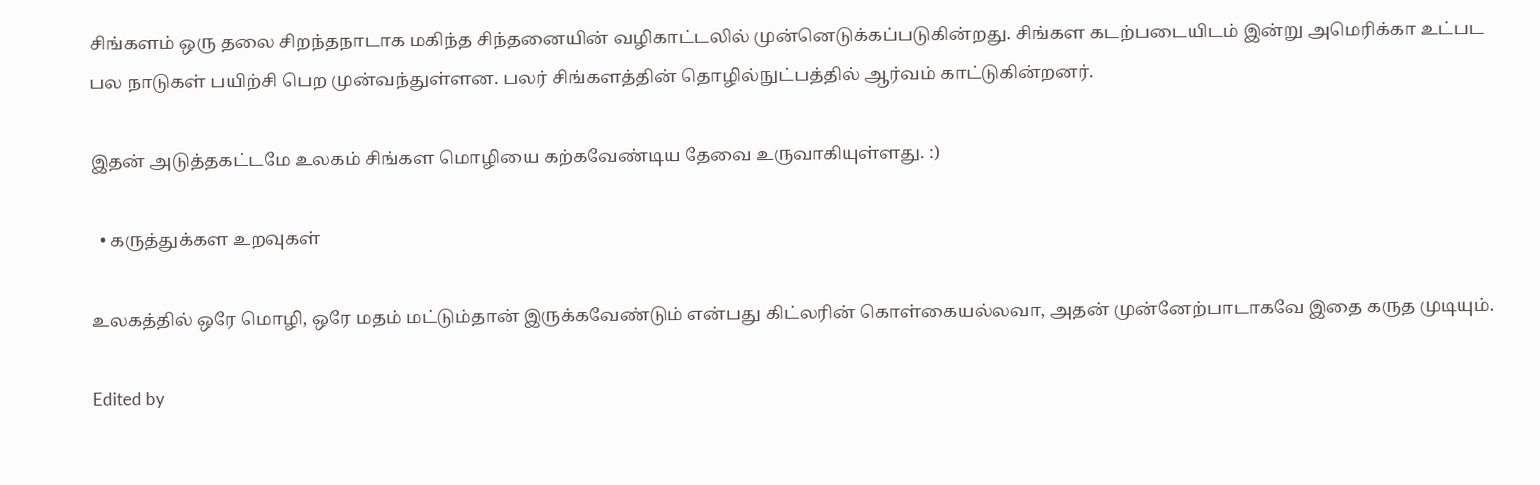சிங்களம் ஒரு தலை சிறந்தநாடாக மகிந்த சிந்தனையின் வழிகாட்டலில் முன்னெடுக்கப்படுகின்றது. சிங்கள கடற்படையிடம் இன்று அமெரிக்கா உட்பட பல நாடுகள் பயிற்சி பெற முன்வந்துள்ளன. பலர் சிங்களத்தின் தொழில்நுட்பத்தில் ஆர்வம் காட்டுகின்றனர்.

இதன் அடுத்தகட்டமே உலகம் சிங்கள மொழியை கற்கவேண்டிய தேவை உருவாகியுள்ளது. :)

  • கருத்துக்கள உறவுகள்

உலகத்தில் ஒரே மொழி, ஒரே மதம் மட்டும்தான் இருக்கவேண்டும் என்பது கிட்லரின் கொள்கையல்லவா, அதன் முன்னேற்பாடாகவே இதை கருத முடியும்.

Edited by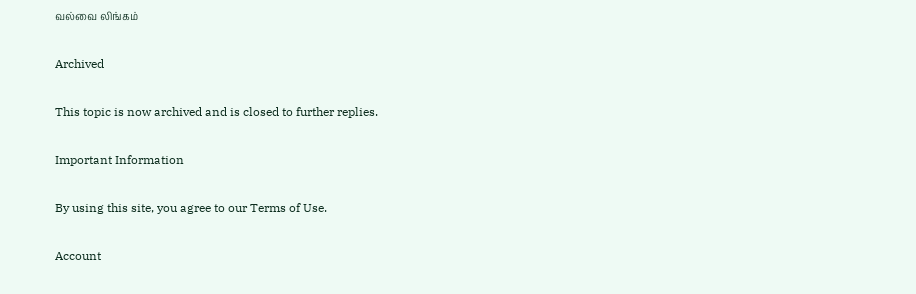வல்வை லிங்கம்

Archived

This topic is now archived and is closed to further replies.

Important Information

By using this site, you agree to our Terms of Use.

Account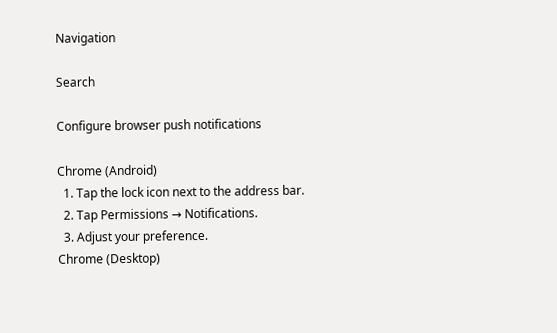Navigation

Search

Configure browser push notifications

Chrome (Android)
  1. Tap the lock icon next to the address bar.
  2. Tap Permissions → Notifications.
  3. Adjust your preference.
Chrome (Desktop)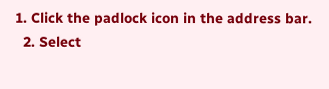1. Click the padlock icon in the address bar.
  2. Select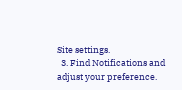Site settings.
  3. Find Notifications and adjust your preference.